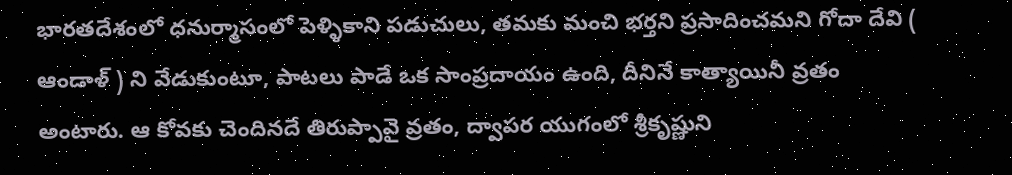భారతదేశంలో ధనుర్మాసంలో పెళ్ళికాని పడుచులు, తమకు మంచి భర్తని ప్రసాదించమని గోదా దేవి ( ఆండాళ్ ) ని వేడుకుంటూ, పాటలు పాడే ఒక సాంప్రదాయం ఉంది, దీనినే కాత్యాయినీ వ్రతం అంటారు. ఆ కోవకు చెందినదే తిరుప్పావై వ్రతం, ద్వాపర యుగంలో శ్రీకృష్ణుని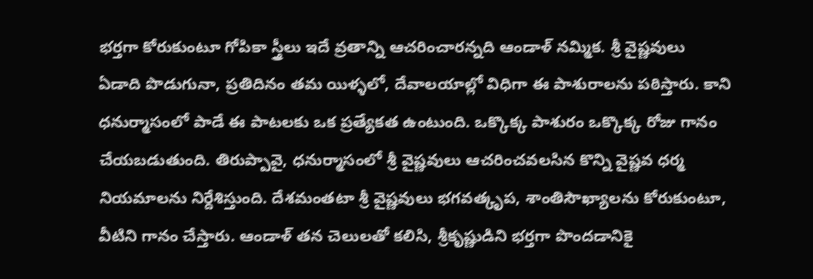భర్తగా కోరుకుంటూ గోపికా స్త్రీలు ఇదే వ్రతాన్ని ఆచరించారన్నది ఆండాళ్ నమ్మిక. శ్రీ వైష్ణవులు ఏడాది పొడుగునా, ప్రతిదినం తమ యిళ్ళలో, దేవాలయాల్లో విధిగా ఈ పాశురాలను పఠిస్తారు. కాని ధనుర్మాసంలో పాడే ఈ పాటలకు ఒక ప్రత్యేకత ఉంటుంది. ఒక్కొక్క పాశురం ఒక్కొక్క రోజు గానం చేయబడుతుంది. తిరుప్పావై, ధనుర్మాసంలో శ్రీ వైష్ణవులు ఆచరించవలసిన కొన్ని వైష్ణవ ధర్మ నియమాలను నిర్దేశిస్తుంది. దేశమంతటా శ్రీ వైష్ణవులు భగవత్కృప, శాంతిసౌఖ్యాలను కోరుకుంటూ, వీటిని గానం చేస్తారు. ఆండాళ్ తన చెలులతో కలిసి, శ్రీకృష్ణుడిని భర్తగా పొందడానికై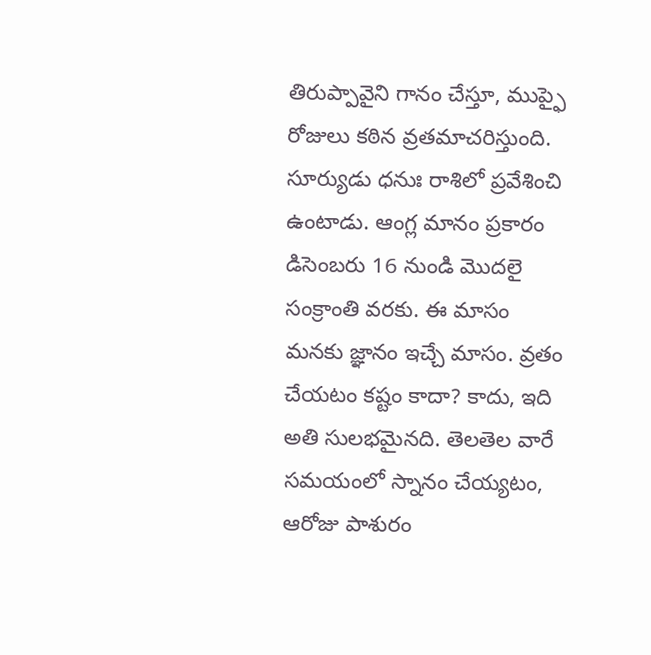తిరుప్పావైని గానం చేస్తూ, ముప్ఫై రోజులు కఠిన వ్రతమాచరిస్తుంది. సూర్యుడు ధనుః రాశిలో ప్రవేశించి ఉంటాడు. ఆంగ్ల మానం ప్రకారం డిసెంబరు 16 నుండి మొదలై సంక్రాంతి వరకు. ఈ మాసం మనకు జ్ఞానం ఇచ్చే మాసం. వ్రతం చేయటం కష్టం కాదా? కాదు, ఇది అతి సులభమైనది. తెలతెల వారే సమయంలో స్నానం చేయ్యటం, ఆరోజు పాశురం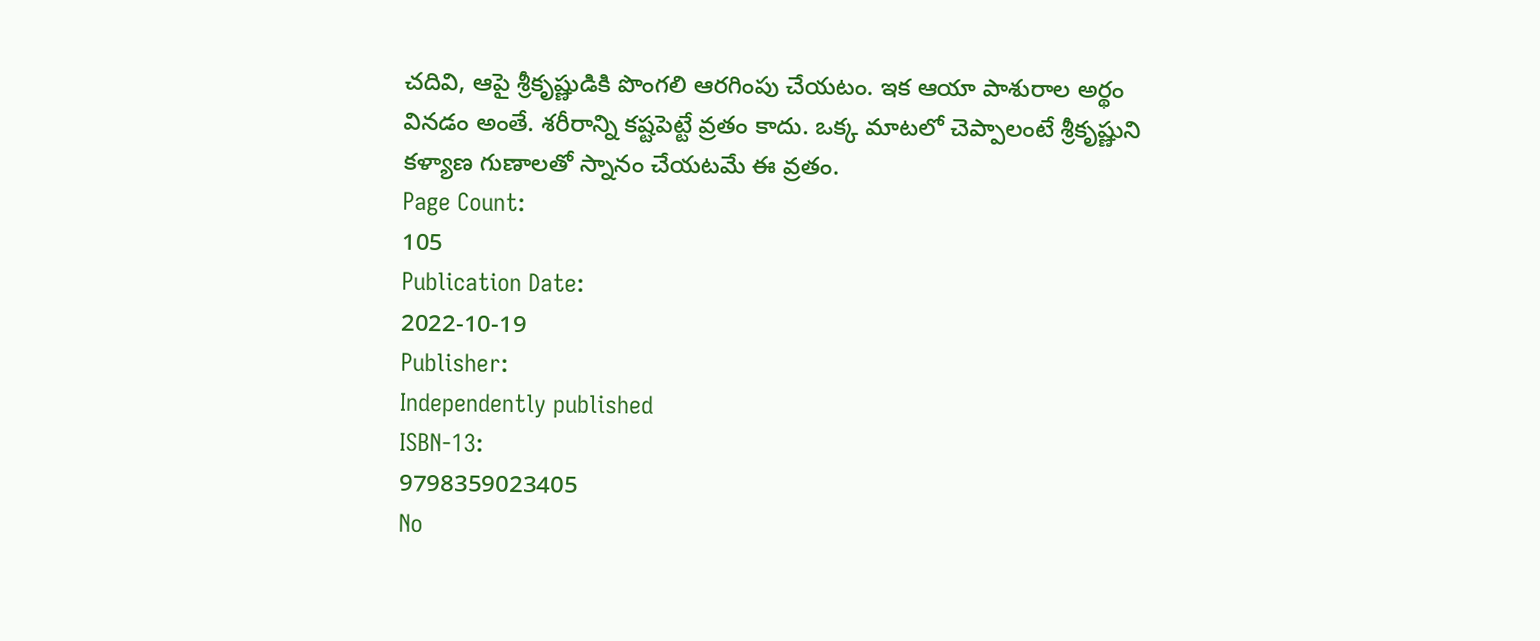చదివి, ఆపై శ్రీకృష్ణుడికి పొంగలి ఆరగింపు చేయటం. ఇక ఆయా పాశురాల అర్థం వినడం అంతే. శరీరాన్ని కష్టపెట్టే వ్రతం కాదు. ఒక్క మాటలో చెప్పాలంటే శ్రీకృష్ణుని కళ్యాణ గుణాలతో స్నానం చేయటమే ఈ వ్రతం.
Page Count:
105
Publication Date:
2022-10-19
Publisher:
Independently published
ISBN-13:
9798359023405
No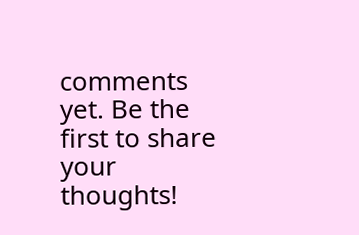comments yet. Be the first to share your thoughts!